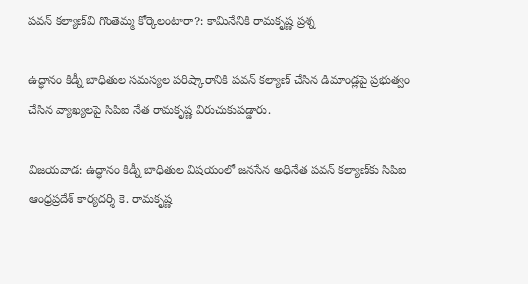పవన్ కల్యాణ్‌వి గొంతెమ్మ కోర్కెలంటారా?: కామినేనికి రామకృష్ణ ప్రశ్న

ఉద్ధానం కిడ్నీ బాధితుల సమస్యల పరిష్కారానికి పవన్ కల్యాణ్ చేసిన డిమాండ్లపై ప్రభుత్వం చేసిన వ్యాఖ్యలపై సిపిఐ నేత రామకృష్ణ విరుచుకుపడ్డారు.

విజయవాడ: ఉద్ధానం కిడ్నీ బాధితుల విషయంలో జనసేన అధినేత పవన్ కల్యాణ్‌కు సిపిఐ ఆంధ్రప్రదేశ్ కార్యదర్శి కె. రామకృష్ణ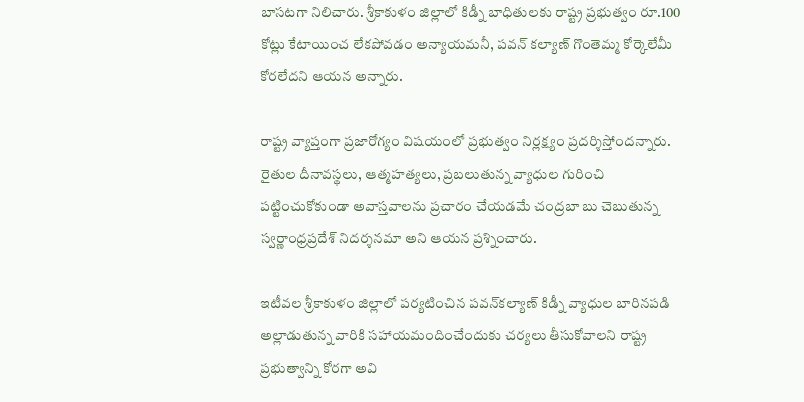బాసటగా నిలిచారు. శ్రీకాకుళం జిల్లాలో కిడ్నీ బాధితులకు రాష్ట్ర ప్రభుత్వం రూ.100 కోట్లు కేటాయించ లేకపోవడం అన్యాయమనీ, పవన్ కల్యాణ్ గొంతెమ్మ కోర్కెలేమీ కోరలేదని ఆయన అన్నారు.

రాష్ట్ర వ్యాప్తంగా ప్రజారోగ్యం విషయంలో ప్రభుత్వం నిర్లక్ష్యం ప్రదర్శిస్తోందన్నారు. రైతుల దీనావస్థలు, ఆత్మహత్యలు, ప్రబలుతున్న వ్యాధుల గురించి పట్టించుకోకుండా అవాస్తవాలను ప్రచారం చేయడమే చంద్రబా బు చెబుతున్న స్వర్ణాంధ్రప్రదేశ్ నిదర్శనమా అని ఆయన ప్రశ్నించారు.

ఇటీవల శ్రీకాకుళం జిల్లాలో పర్యటించిన పవన్‌కల్యాణ్ కిడ్నీ వ్యాధుల బారినపడి అల్లాడుతున్న వారికి సహాయమందించేందుకు చర్యలు తీసుకోవాలని రాష్ట్ర ప్రభుత్వాన్ని కోరగా అవి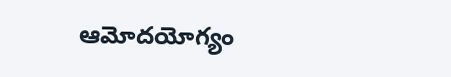ఆమోదయోగ్యం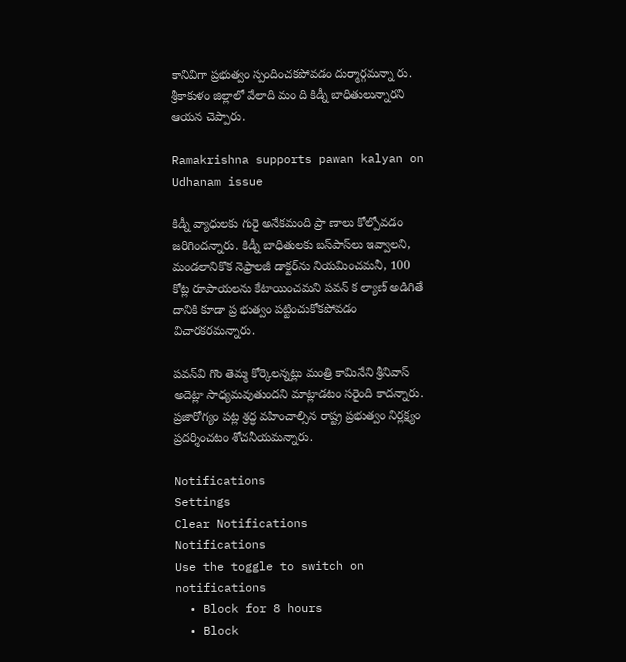కానివిగా ప్రభుత్వం స్పందించకపోవడం దుర్మార్గమన్నా రు. శ్రీకాకుళం జిల్లాలో వేలాది మం ది కిడ్నీ బాధితులున్నారని ఆయన చెప్పారు.

Ramakrishna supports pawan kalyan on Udhanam issue

కిడ్నీ వ్యాధులకు గురై అనేకమంది ప్రా ణాలు కోల్పోవడం జరిగిందన్నారు. కిడ్నీ బాధితులకు బస్‌పాస్‌లు ఇవ్వాలని, మండలానికొక నెఫ్రాలజీ డాక్టర్‌ను నియమించమనీ, 100 కోట్ల రూపాయలను కేటాయించమని పవన్ క ల్యాణ్ అడిగితే దానికి కూడా ప్ర భుత్వం పట్టించుకోకపోవడం విచారకరమన్నారు.

పవన్‌వి గొం తెమ్మ కోర్కెలన్నట్లు మంత్రి కామినేని శ్రీనివాస్ అదెట్లా సాధ్యమవుతుందని మాట్లాడటం సరైంది కాదన్నారు. ప్రజారోగ్యం పట్ల శ్రద్ధ వహించాల్సిన రాష్ట్ర ప్రభుత్వం నిర్లక్ష్యం ప్రదర్శించటం శోచనీయమన్నారు.

Notifications
Settings
Clear Notifications
Notifications
Use the toggle to switch on notifications
  • Block for 8 hours
  • Block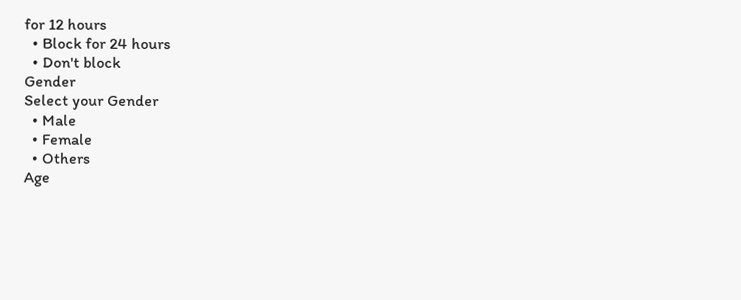for 12 hours
  • Block for 24 hours
  • Don't block
Gender
Select your Gender
  • Male
  • Female
  • Others
Age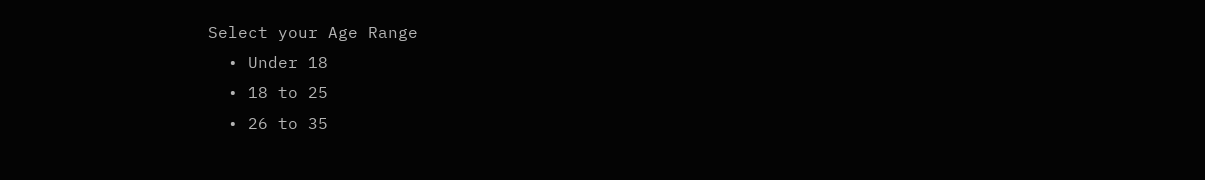Select your Age Range
  • Under 18
  • 18 to 25
  • 26 to 35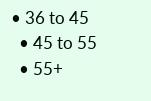• 36 to 45
  • 45 to 55
  • 55+